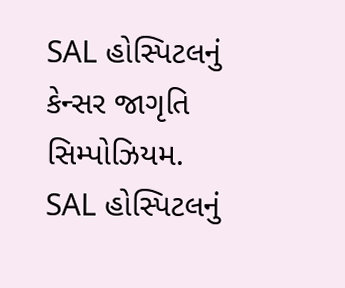SAL હોસ્પિટલનું કેન્સર જાગૃતિ સિમ્પોઝિયમ.
SAL હોસ્પિટલનું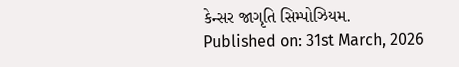કેન્સર જાગૃતિ સિમ્પોઝિયમ.
Published on: 31st March, 2026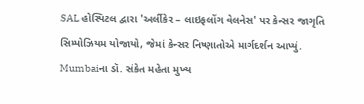SAL હોસ્પિટલ દ્વારા 'અર્લીકેર – લાઇફલોંગ વેલનેસ' પર કેન્સર જાગૃતિ સિમ્પોઝિયમ યોજાયો, જેમાં કેન્સર નિષ્ણાતોએ માર્ગદર્શન આપ્યું. Mumbaiના ડૉ. સંકેત મહેતા મુખ્ય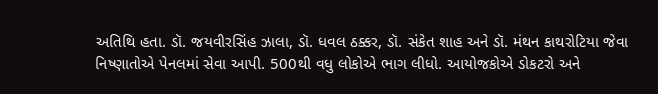અતિથિ હતા. ડૉ. જયવીરસિંહ ઝાલા, ડૉ. ધવલ ઠક્કર, ડૉ. સંકેત શાહ અને ડૉ. મંથન કાથરોટિયા જેવા નિષ્ણાતોએ પેનલમાં સેવા આપી. 500થી વધુ લોકોએ ભાગ લીધો. આયોજકોએ ડોકટરો અને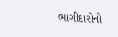ભાગીદારોનો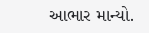આભાર માન્યો.